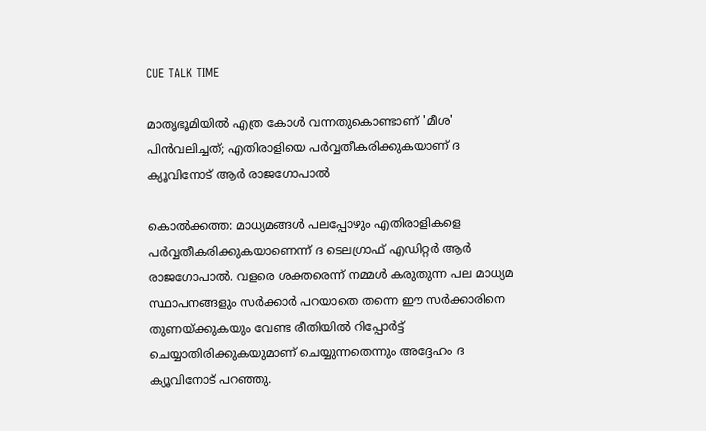CUE TALK TIME

മാതൃഭൂമിയില്‍ എത്ര കോള്‍ വന്നതുകൊണ്ടാണ് 'മീശ' പിന്‍വലിച്ചത്; എതിരാളിയെ പര്‍വ്വതീകരിക്കുകയാണ് ദ ക്യൂവിനോട് ആര്‍ രാജഗോപാല്‍

കൊല്‍ക്കത്ത: മാധ്യമങ്ങള്‍ പലപ്പോഴും എതിരാളികളെ പര്‍വ്വതീകരിക്കുകയാണെന്ന് ദ ടെലഗ്രാഫ് എഡിറ്റര്‍ ആര്‍ രാജഗോപാല്‍. വളരെ ശക്തരെന്ന് നമ്മള്‍ കരുതുന്ന പല മാധ്യമ സ്ഥാപനങ്ങളും സര്‍ക്കാര്‍ പറയാതെ തന്നെ ഈ സര്‍ക്കാരിനെ തുണയ്ക്കുകയും വേണ്ട രീതിയില്‍ റിപ്പോര്‍ട്ട് ചെയ്യാതിരിക്കുകയുമാണ് ചെയ്യുന്നതെന്നും അദ്ദേഹം ദ ക്യൂവിനോട് പറഞ്ഞു.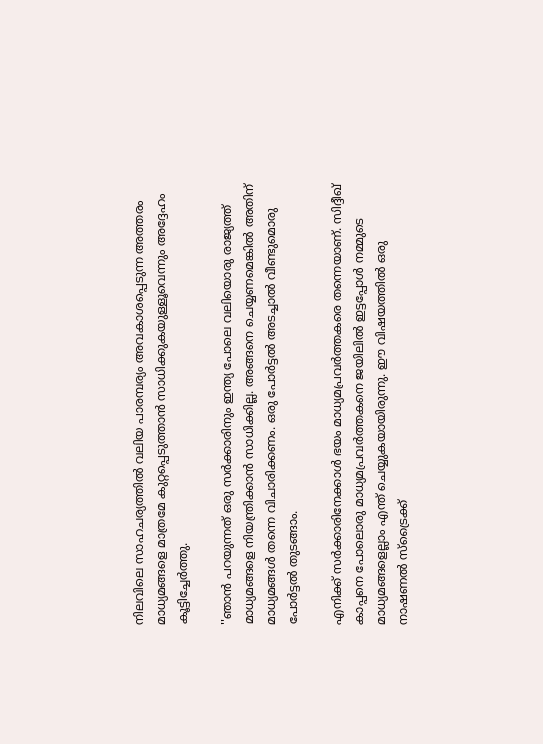നിലവിലെ സാഹചര്യത്തില്‍ വലിയ പാരമ്പര്യം അവകാശപ്പെടുന്ന അത്തരം മാധ്യമങ്ങളെ മാത്രമേ കുറ്റപ്പെടുത്താന്‍ സാധിക്കുകയുള്ളൂവെന്നും അദ്ദേഹം കൂട്ടിച്ചേര്‍ത്തു.

''ഞാന്‍ പറയുന്നത് ഒരു സര്‍ക്കാരിനും ഇന്ത്യ പോലെ വലിയൊരു രാജ്യത്ത് മാധ്യമങ്ങളെ നിയന്ത്രിക്കാന്‍ സാധിക്കില്ല. അങ്ങനെ ചെയ്യണമെങ്കില്‍ അതിന് മാധ്യമങ്ങള്‍ തന്നെ വിചാരിക്കണം. ഒരു പോര്‍ട്ടല്‍ അടച്ചാല്‍ വീണ്ടുമൊരു പോര്‍ട്ടല്‍ തുടങ്ങാം.

എനിക്ക് സര്‍ക്കാരിനേക്കാള്‍ ഭയം മാധ്യമപ്രവര്‍ത്തകരെ തന്നെയാണ്. സിദ്ദീഖ് കാപ്പനെ പോലൊരു മാധ്യമപ്രവര്‍ത്തകനെ ജയിലില്‍ ഇട്ടപ്പോള്‍ നമ്മുടെ മാധ്യമങ്ങളെല്ലാം എന്ത് ചെയ്യുകയായിരുന്നു. ഈ വിഷയത്തില്‍ ഒരു നാഷണല്‍ സ്‌ട്രൈക്ക്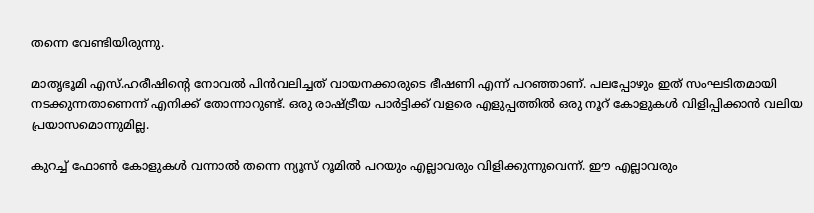തന്നെ വേണ്ടിയിരുന്നു.

മാതൃഭൂമി എസ്.ഹരീഷിന്റെ നോവല്‍ പിന്‍വലിച്ചത് വായനക്കാരുടെ ഭീഷണി എന്ന് പറഞ്ഞാണ്. പലപ്പോഴും ഇത് സംഘടിതമായി നടക്കുന്നതാണെന്ന് എനിക്ക് തോന്നാറുണ്ട്. ഒരു രാഷ്ട്രീയ പാര്‍ട്ടിക്ക് വളരെ എളുപ്പത്തില്‍ ഒരു നൂറ് കോളുകള്‍ വിളിപ്പിക്കാന്‍ വലിയ പ്രയാസമൊന്നുമില്ല.

കുറച്ച് ഫോണ്‍ കോളുകള്‍ വന്നാല്‍ തന്നെ ന്യൂസ് റൂമില്‍ പറയും എല്ലാവരും വിളിക്കുന്നുവെന്ന്. ഈ എല്ലാവരും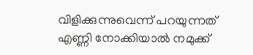വിളിക്കുന്നുവെന്ന് പറയുന്നത് എണ്ണി നോക്കിയാല്‍ നമുക്ക്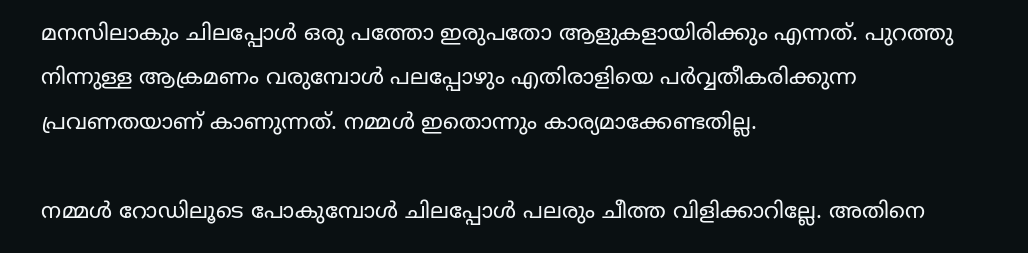മനസിലാകും ചിലപ്പോള്‍ ഒരു പത്തോ ഇരുപതോ ആളുകളായിരിക്കും എന്നത്. പുറത്തു നിന്നുള്ള ആക്രമണം വരുമ്പോള്‍ പലപ്പോഴും എതിരാളിയെ പര്‍വ്വതീകരിക്കുന്ന പ്രവണതയാണ് കാണുന്നത്. നമ്മള്‍ ഇതൊന്നും കാര്യമാക്കേണ്ടതില്ല.

നമ്മള്‍ റോഡിലൂടെ പോകുമ്പോള്‍ ചിലപ്പോള്‍ പലരും ചീത്ത വിളിക്കാറില്ലേ. അതിനെ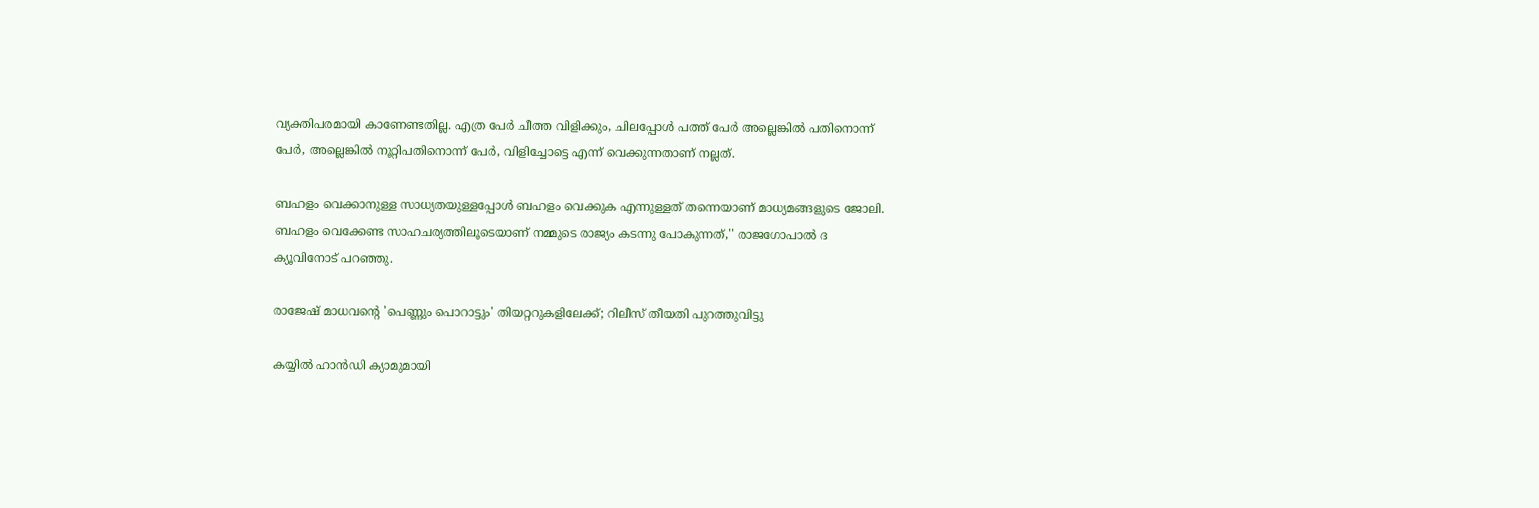വ്യക്തിപരമായി കാണേണ്ടതില്ല. എത്ര പേര്‍ ചീത്ത വിളിക്കും, ചിലപ്പോള്‍ പത്ത് പേര്‍ അല്ലെങ്കില്‍ പതിനൊന്ന് പേര്‍, അല്ലെങ്കില്‍ നൂറ്റിപതിനൊന്ന് പേര്‍, വിളിച്ചോട്ടെ എന്ന് വെക്കുന്നതാണ് നല്ലത്.

ബഹളം വെക്കാനുള്ള സാധ്യതയുള്ളപ്പോള്‍ ബഹളം വെക്കുക എന്നുള്ളത് തന്നെയാണ് മാധ്യമങ്ങളുടെ ജോലി. ബഹളം വെക്കേണ്ട സാഹചര്യത്തിലൂടെയാണ് നമ്മുടെ രാജ്യം കടന്നു പോകുന്നത്,'' രാജഗോപാല്‍ ദ ക്യൂവിനോട് പറഞ്ഞു.

രാജേഷ് മാധവന്റെ 'പെണ്ണും പൊറാട്ടും' തിയറ്ററുകളിലേക്ക്; റിലീസ് തീയതി പുറത്തുവിട്ടു

കയ്യിൽ ഹാൻഡി ക്യാമുമായി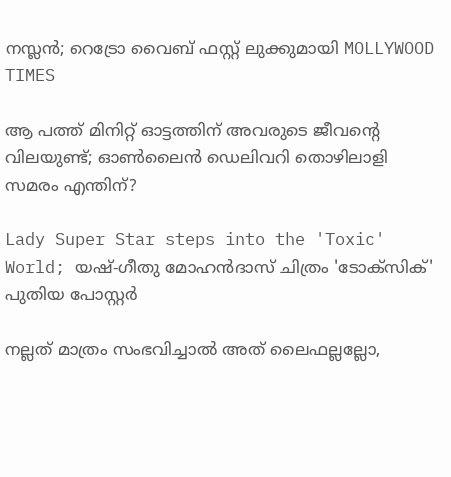നസ്ലൻ; റെട്രോ വൈബ് ഫസ്റ്റ് ലുക്കുമായി MOLLYWOOD TIMES

ആ പത്ത് മിനിറ്റ് ഓട്ടത്തിന് അവരുടെ ജീവന്റെ വിലയുണ്ട്; ഓണ്‍ലൈന്‍ ഡെലിവറി തൊഴിലാളി സമരം എന്തിന്?

Lady Super Star steps into the 'Toxic' World; യഷ്-ഗീതു മോഹൻദാസ് ചിത്രം 'ടോക്സിക്' പുതിയ പോസ്റ്റർ

നല്ലത് മാത്രം സംഭവിച്ചാല്‍ അത് ലൈഫല്ലല്ലോ,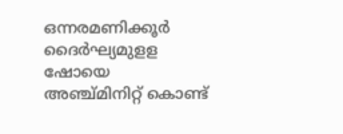ഒന്നരമണിക്കൂർ ദൈർഘ്യമുളള ഷോയെ അഞ്ച്മിനിറ്റ് കൊണ്ട്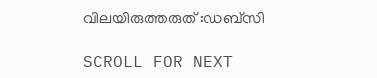വിലയിരുത്തരുത് :ഡബ്സി

SCROLL FOR NEXT